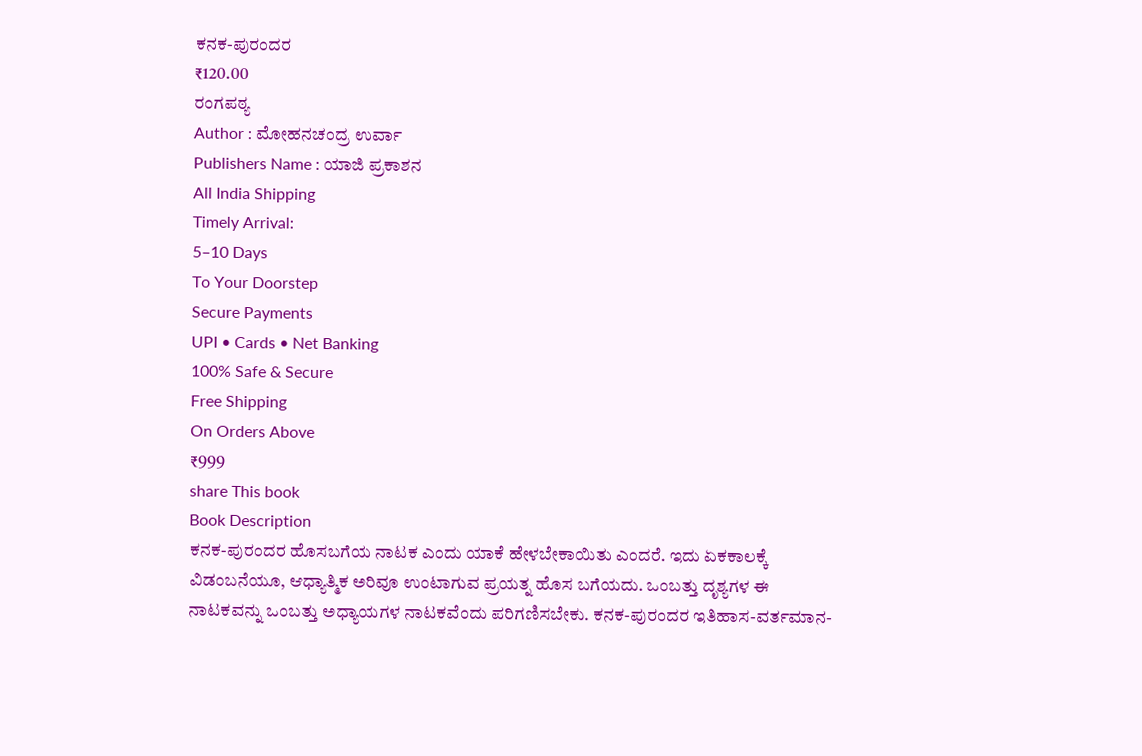ಕನಕ-ಪುರಂದರ
₹120.00
ರಂಗಪಠ್ಯ
Author : ಮೋಹನಚಂದ್ರ ಉರ್ವಾ
Publishers Name : ಯಾಜಿ ಪ್ರಕಾಶನ
All India Shipping
Timely Arrival:
5–10 Days
To Your Doorstep
Secure Payments
UPI • Cards • Net Banking
100% Safe & Secure
Free Shipping
On Orders Above
₹999
share This book
Book Description
ಕನಕ-ಪುರಂದರ ಹೊಸಬಗೆಯ ನಾಟಕ ಎಂದು ಯಾಕೆ ಹೇಳಬೇಕಾಯಿತು ಎಂದರೆ. ಇದು ಏಕಕಾಲಕ್ಕೆ ವಿಡಂಬನೆಯೂ, ಆಧ್ಯಾತ್ಮಿಕ ಅರಿವೂ ಉಂಟಾಗುವ ಪ್ರಯತ್ನ ಹೊಸ ಬಗೆಯದು. ಒಂಬತ್ತು ದೃಶ್ಯಗಳ ಈ ನಾಟಕವನ್ನು ಒಂಬತ್ತು ಅಧ್ಯಾಯಗಳ ನಾಟಕವೆಂದು ಪರಿಗಣಿಸಬೇಕು. ಕನಕ-ಪುರಂದರ ಇತಿಹಾಸ-ವರ್ತಮಾನ-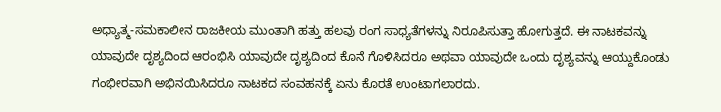ಅಧ್ಯಾತ್ಮ-ಸಮಕಾಲೀನ ರಾಜಕೀಯ ಮುಂತಾಗಿ ಹತ್ತು ಹಲವು ರಂಗ ಸಾಧ್ಯತೆಗಳನ್ನು ನಿರೂಪಿಸುತ್ತಾ ಹೋಗುತ್ತದೆ. ಈ ನಾಟಕವನ್ನು ಯಾವುದೇ ದೃಶ್ಯದಿಂದ ಆರಂಭಿಸಿ ಯಾವುದೇ ದೃಶ್ಯದಿಂದ ಕೊನೆ ಗೊಳಿಸಿದರೂ ಅಥವಾ ಯಾವುದೇ ಒಂದು ದೃಶ್ಯವನ್ನು ಆಯ್ದುಕೊಂಡು ಗಂಭೀರವಾಗಿ ಅಭಿನಯಿಸಿದರೂ ನಾಟಕದ ಸಂವಹನಕ್ಕೆ ಏನು ಕೊರತೆ ಉಂಟಾಗಲಾರದು.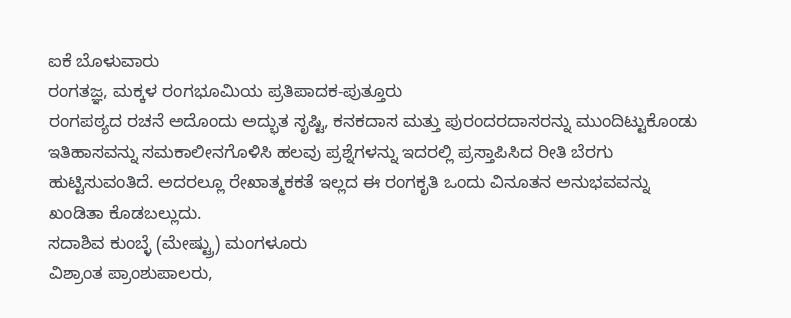ಐಕೆ ಬೊಳುವಾರು
ರಂಗತಜ್ಞ, ಮಕ್ಕಳ ರಂಗಭೂಮಿಯ ಪ್ರತಿಪಾದಕ-ಪುತ್ತೂರು
ರಂಗಪಠ್ಯದ ರಚನೆ ಅದೊಂದು ಅದ್ಭುತ ಸೃಷ್ಟಿ, ಕನಕದಾಸ ಮತ್ತು ಪುರಂದರದಾಸರನ್ನು ಮುಂದಿಟ್ಟುಕೊಂಡು ಇತಿಹಾಸವನ್ನು ಸಮಕಾಲೀನಗೊಳಿಸಿ ಹಲವು ಪ್ರಶ್ನೆಗಳನ್ನು ಇದರಲ್ಲಿ ಪ್ರಸ್ತಾಪಿಸಿದ ರೀತಿ ಬೆರಗು ಹುಟ್ಟಿಸುವಂತಿದೆ. ಅದರಲ್ಲೂ ರೇಖಾತ್ಮಕಕತೆ ಇಲ್ಲದ ಈ ರಂಗಕೃತಿ ಒಂದು ವಿನೂತನ ಅನುಭವವನ್ನು ಖಂಡಿತಾ ಕೊಡಬಲ್ಲುದು.
ಸದಾಶಿವ ಕುಂಬ್ಳೆ (ಮೇಷ್ಟ್ರು) ಮಂಗಳೂರು
ವಿಶ್ರಾಂತ ಪ್ರಾಂಶುಪಾಲರು,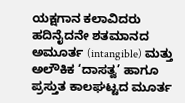ಯಕ್ಷಗಾನ ಕಲಾವಿದರು
ಹದಿನೈದನೇ ಶತಮಾನದ ಅಮೂರ್ತ (intangible) ಮತ್ತು ಅಲೌಕಿಕ ‘ದಾಸತ್ವ’ ಹಾಗೂ ಪ್ರಸ್ತುತ ಕಾಲಘಟ್ಟದ ಮೂರ್ತ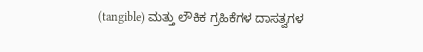(tangible) ಮತ್ತು ಲೌಕಿಕ ಗ್ರಹಿಕೆಗಳ ದಾಸತ್ವಗಳ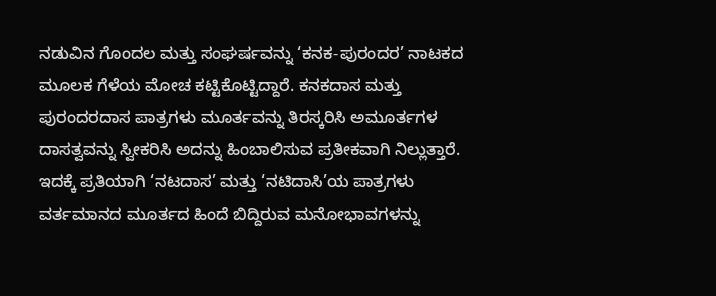ನಡುವಿನ ಗೊಂದಲ ಮತ್ತು ಸಂಘರ್ಷವನ್ನು ‘ಕನಕ-ಪುರಂದರ’ ನಾಟಕದ ಮೂಲಕ ಗೆಳೆಯ ಮೋಚ ಕಟ್ಟಿಕೊಟ್ಟಿದ್ದಾರೆ. ಕನಕದಾಸ ಮತ್ತು ಪುರಂದರದಾಸ ಪಾತ್ರಗಳು ಮೂರ್ತವನ್ನು ತಿರಸ್ಕರಿಸಿ ಅಮೂರ್ತಗಳ ದಾಸತ್ವವನ್ನು ಸ್ವೀಕರಿಸಿ ಅದನ್ನು ಹಿಂಬಾಲಿಸುವ ಪ್ರತೀಕವಾಗಿ ನಿಲ್ಲುತ್ತಾರೆ. ಇದಕ್ಕೆ ಪ್ರತಿಯಾಗಿ ‘ನಟದಾಸ’ ಮತ್ತು ‘ನಟಿದಾಸಿ’ಯ ಪಾತ್ರಗಳು ವರ್ತಮಾನದ ಮೂರ್ತದ ಹಿಂದೆ ಬಿದ್ದಿರುವ ಮನೋಭಾವಗಳನ್ನು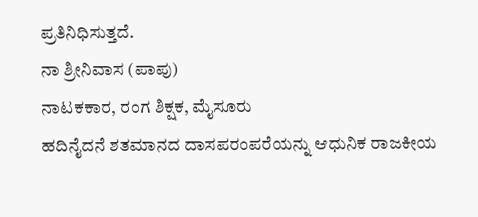ಪ್ರತಿನಿಧಿಸುತ್ತದೆ.
ನಾ ಶ್ರೀನಿವಾಸ (ಪಾಪು)
ನಾಟಕಕಾರ, ರಂಗ ಶಿಕ್ಷಕ, ಮೈಸೂರು
ಹದಿನೈದನೆ ಶತಮಾನದ ದಾಸಪರಂಪರೆಯನ್ನು ಆಧುನಿಕ ರಾಜಕೀಯ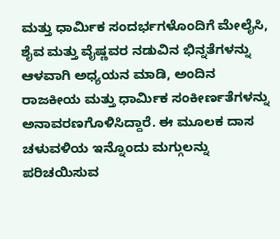ಮತ್ತು ಧಾರ್ಮಿಕ ಸಂದರ್ಭಗಳೊಂದಿಗೆ ಮೇಲೈಸಿ, ಶೈವ ಮತ್ತು ವೈಷ್ಣವರ ನಡುವಿನ ಭಿನ್ನತೆಗಳನ್ನು ಆಳವಾಗಿ ಅಧ್ಯಯನ ಮಾಡಿ, ಅಂದಿನ ರಾಜಕೀಯ ಮತ್ತು ಧಾರ್ಮಿಕ ಸಂಕೀರ್ಣತೆಗಳನ್ನು ಅನಾವರಣಗೊಳಿಸಿದ್ದಾರೆ. ಈ ಮೂಲಕ ದಾಸ ಚಳುವಳಿಯ ಇನ್ನೊಂದು ಮಗ್ಗುಲನ್ನು ಪರಿಚಯಿಸುವ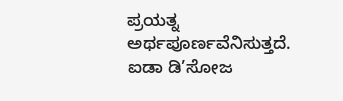ಪ್ರಯತ್ನ ಅರ್ಥಪೂರ್ಣವೆನಿಸುತ್ತದೆ.
ಐಡಾ ಡಿ’ಸೋಜ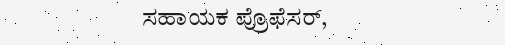ಸಹಾಯಕ ಪ್ರೊಫೆಸರ್,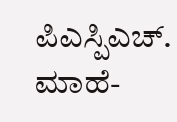ಪಿಎಸ್ಪಿಎಚ್. ಮಾಹೆ-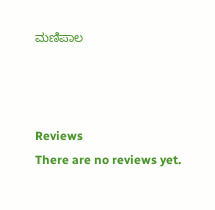ಮಣಿಪಾಲ



Reviews
There are no reviews yet.